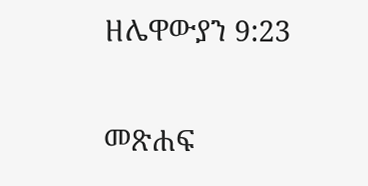ዘሌዋውያን 9:23

መጽሐፍ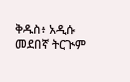ቅዱስ፥ አዲሱ መደበኛ ትርጒም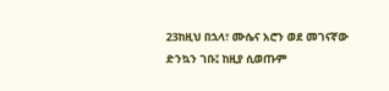23ከዚህ በኋላ፣ ሙሴና አሮን ወደ መገናኛው ድንኳን ገቡ፤ ከዚያ ሲወጡም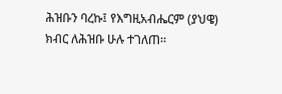ሕዝቡን ባረኩ፤ የእግዚአብሔርም (ያህዌ) ክብር ለሕዝቡ ሁሉ ተገለጠ።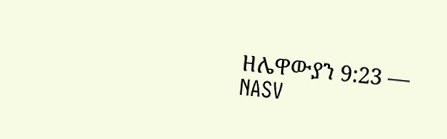ዘሌዋውያን 9:23 — NASV